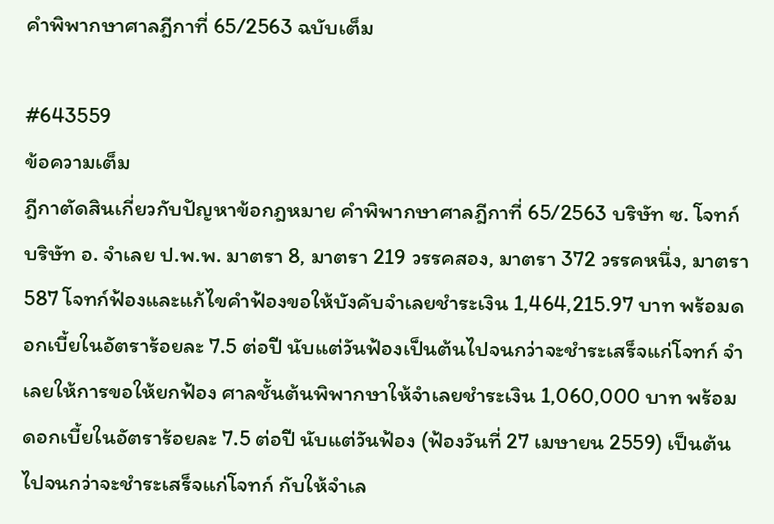คำพิพากษาศาลฎีกาที่ 65/2563 ฉบับเต็ม

#643559
ข้อความเต็ม
ฎีกาตัดสินเกี่ยวกับปัญหาข้อกฎหมาย คำพิพากษาศาลฎีกาที่ 65/2563 บริษัท ซ. โจทก์ บริษัท อ. จำเลย ป.พ.พ. มาตรา 8, มาตรา 219 วรรคสอง, มาตรา 372 วรรคหนึ่ง, มาตรา 587 โจทก์ฟ้องและแก้ไขคำฟ้องขอให้บังคับจำเลยชำระเงิน 1,464,215.97 บาท พร้อมดอกเบี้ยในอัตราร้อยละ 7.5 ต่อปี นับแต่วันฟ้องเป็นต้นไปจนกว่าจะชำระเสร็จแก่โจทก์ จำเลยให้การขอให้ยกฟ้อง ศาลชั้นต้นพิพากษาให้จำเลยชำระเงิน 1,060,000 บาท พร้อมดอกเบี้ยในอัตราร้อยละ 7.5 ต่อปี นับแต่วันฟ้อง (ฟ้องวันที่ 27 เมษายน 2559) เป็นต้นไปจนกว่าจะชำระเสร็จแก่โจทก์ กับให้จำเล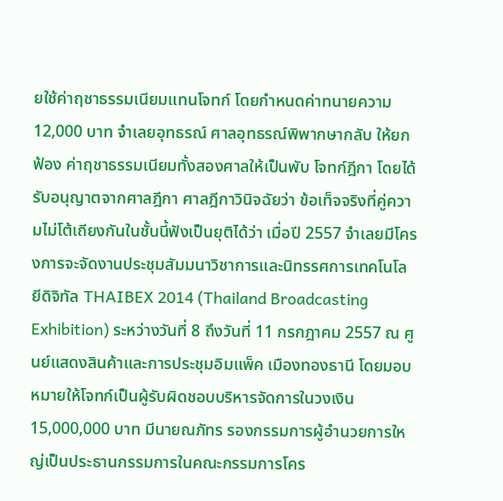ยใช้ค่าฤชาธรรมเนียมแทนโจทก์ โดยกำหนดค่าทนายความ 12,000 บาท จำเลยอุทธรณ์ ศาลอุทธรณ์พิพากษากลับ ให้ยกฟ้อง ค่าฤชาธรรมเนียมทั้งสองศาลให้เป็นพับ โจทก์ฎีกา โดยได้รับอนุญาตจากศาลฎีกา ศาลฎีกาวินิจฉัยว่า ข้อเท็จจริงที่คู่ความไม่โต้เถียงกันในชั้นนี้ฟังเป็นยุติได้ว่า เมื่อปี 2557 จำเลยมีโครงการจะจัดงานประชุมสัมมนาวิชาการและนิทรรศการเทคโนโลยีดิจิทัล THAIBEX 2014 (Thailand Broadcasting Exhibition) ระหว่างวันที่ 8 ถึงวันที่ 11 กรกฎาคม 2557 ณ ศูนย์แสดงสินค้าและการประชุมอิมแพ็ค เมืองทองธานี โดยมอบหมายให้โจทก์เป็นผู้รับผิดชอบบริหารจัดการในวงเงิน 15,000,000 บาท มีนายณภัทร รองกรรมการผู้อำนวยการใหญ่เป็นประธานกรรมการในคณะกรรมการโคร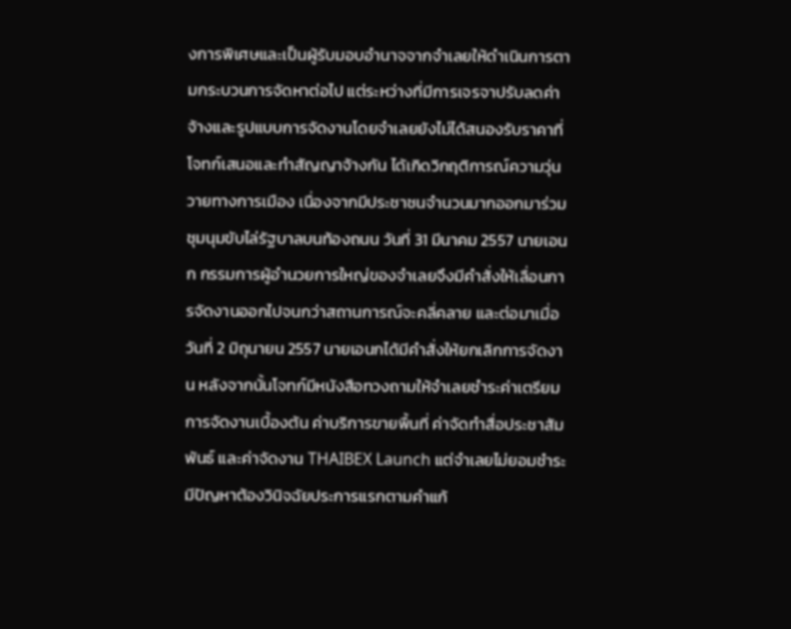งการพิเศษและเป็นผู้รับมอบอำนาจจากจำเลยให้ดำเนินการตามกระบวนการจัดหาต่อไป แต่ระหว่างที่มีการเจรจาปรับลดค่าจ้างและรูปแบบการจัดงานโดยจำเลยยังไม่ได้สนองรับราคาที่โจทก์เสนอและทำสัญญาจ้างกัน ได้เกิดวิกฤติการณ์ความวุ่นวายทางการเมือง เนื่องจากมีประชาชนจำนวนมากออกมาร่วมชุมนุมขับไล่รัฐบาลบนท้องถนน วันที่ 31 มีนาคม 2557 นายเอนก กรรมการผู้อำนวยการใหญ่ของจำเลยจึงมีคำสั่งให้เลื่อนการจัดงานออกไปจนกว่าสถานการณ์จะคลี่คลาย และต่อมาเมื่อวันที่ 2 มิถุนายน 2557 นายเอนกได้มีคำสั่งให้ยกเลิกการจัดงาน หลังจากนั้นโจทก์มีหนังสือทวงถามให้จำเลยชำระค่าเตรียมการจัดงานเบื้องต้น ค่าบริการขายพื้นที่ ค่าจัดทำสื่อประชาสัมพันธ์ และค่าจัดงาน THAIBEX Launch แต่จำเลยไม่ยอมชำระ มีปัญหาต้องวินิจฉัยประการแรกตามคำแก้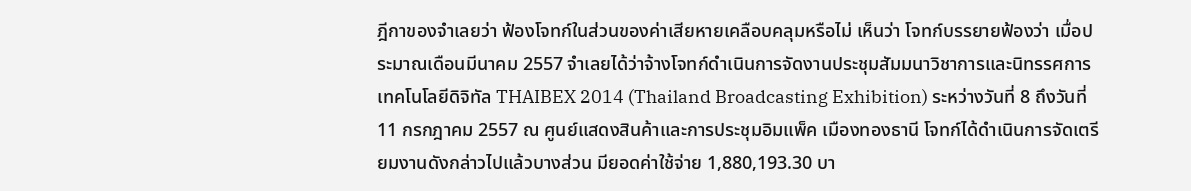ฎีกาของจำเลยว่า ฟ้องโจทก์ในส่วนของค่าเสียหายเคลือบคลุมหรือไม่ เห็นว่า โจทก์บรรยายฟ้องว่า เมื่อประมาณเดือนมีนาคม 2557 จำเลยได้ว่าจ้างโจทก์ดำเนินการจัดงานประชุมสัมมนาวิชาการและนิทรรศการเทคโนโลยีดิจิทัล THAIBEX 2014 (Thailand Broadcasting Exhibition) ระหว่างวันที่ 8 ถึงวันที่ 11 กรกฎาคม 2557 ณ ศูนย์แสดงสินค้าและการประชุมอิมแพ็ค เมืองทองธานี โจทก์ได้ดำเนินการจัดเตรียมงานดังกล่าวไปแล้วบางส่วน มียอดค่าใช้จ่าย 1,880,193.30 บา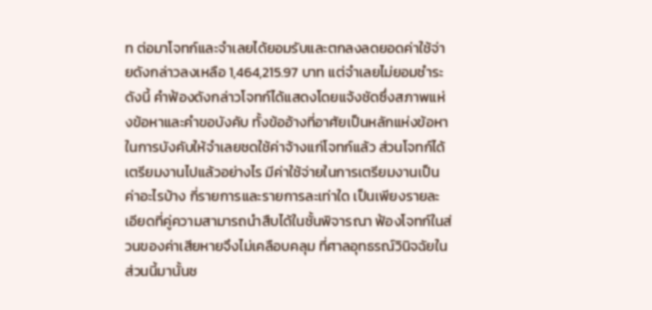ท ต่อมาโจทก์และจำเลยได้ยอมรับและตกลงลดยอดค่าใช้จ่ายดังกล่าวลงเหลือ 1,464,215.97 บาท แต่จำเลยไม่ยอมชำระ ดังนี้ คำฟ้องดังกล่าวโจทก์ได้แสดงโดยแจ้งชัดซึ่งสภาพแห่งข้อหาและคำขอบังคับ ทั้งข้ออ้างที่อาศัยเป็นหลักแห่งข้อหาในการบังคับให้จำเลยชดใช้ค่าจ้างแก่โจทก์แล้ว ส่วนโจทก์ได้เตรียมงานไปแล้วอย่างไร มีค่าใช้จ่ายในการเตรียมงานเป็นค่าอะไรบ้าง กี่รายการและรายการละเท่าใด เป็นเพียงรายละเอียดที่คู่ความสามารถนำสืบได้ในชั้นพิจารณา ฟ้องโจทก์ในส่วนของค่าเสียหายจึงไม่เคลือบคลุม ที่ศาลอุทธรณ์วินิจฉัยในส่วนนี้มานั้นช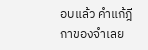อบแล้ว คำแก้ฎีกาของจำเลย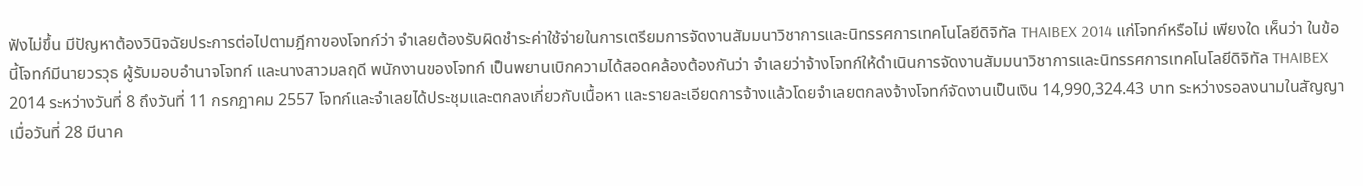ฟังไม่ขึ้น มีปัญหาต้องวินิจฉัยประการต่อไปตามฎีกาของโจทก์ว่า จำเลยต้องรับผิดชำระค่าใช้จ่ายในการเตรียมการจัดงานสัมมนาวิชาการและนิทรรศการเทคโนโลยีดิจิทัล THAIBEX 2014 แก่โจทก์หรือไม่ เพียงใด เห็นว่า ในข้อนี้โจทก์มีนายวรวุธ ผู้รับมอบอำนาจโจทก์ และนางสาวมลฤดี พนักงานของโจทก์ เป็นพยานเบิกความได้สอดคล้องต้องกันว่า จำเลยว่าจ้างโจทก์ให้ดำเนินการจัดงานสัมมนาวิชาการและนิทรรศการเทคโนโลยีดิจิทัล THAIBEX 2014 ระหว่างวันที่ 8 ถึงวันที่ 11 กรกฎาคม 2557 โจทก์และจำเลยได้ประชุมและตกลงเกี่ยวกับเนื้อหา และรายละเอียดการจ้างแล้วโดยจำเลยตกลงจ้างโจทก์จัดงานเป็นเงิน 14,990,324.43 บาท ระหว่างรอลงนามในสัญญา เมื่อวันที่ 28 มีนาค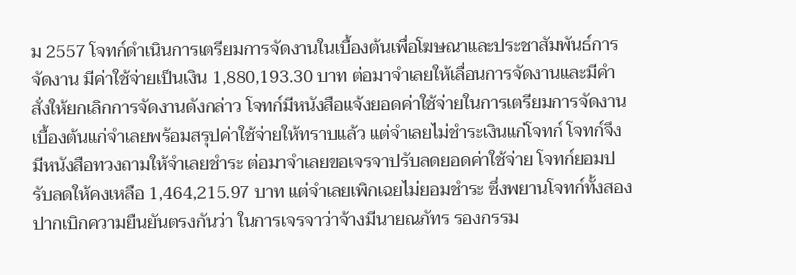ม 2557 โจทก์ดำเนินการเตรียมการจัดงานในเบื้องต้นเพื่อโฆษณาและประชาสัมพันธ์การจัดงาน มีค่าใช้จ่ายเป็นเงิน 1,880,193.30 บาท ต่อมาจำเลยให้เลื่อนการจัดงานและมีคำสั่งให้ยกเลิกการจัดงานดังกล่าว โจทก์มีหนังสือแจ้งยอดค่าใช้จ่ายในการเตรียมการจัดงานเบื้องต้นแก่จำเลยพร้อมสรุปค่าใช้จ่ายให้ทราบแล้ว แต่จำเลยไม่ชำระเงินแก่โจทก์ โจทก์จึงมีหนังสือทวงถามให้จำเลยชำระ ต่อมาจำเลยขอเจรจาปรับลดยอดค่าใช้จ่าย โจทก์ยอมปรับลดให้คงเหลือ 1,464,215.97 บาท แต่จำเลยเพิกเฉยไม่ยอมชำระ ซึ่งพยานโจทก์ทั้งสองปากเบิกความยืนยันตรงกันว่า ในการเจรจาว่าจ้างมีนายณภัทร รองกรรม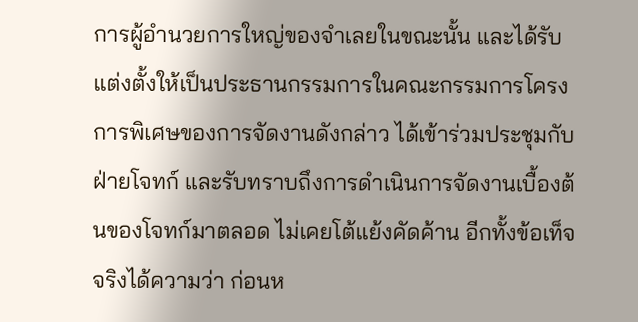การผู้อำนวยการใหญ่ของจำเลยในขณะนั้น และได้รับแต่งตั้งให้เป็นประธานกรรมการในคณะกรรมการโครงการพิเศษของการจัดงานดังกล่าว ได้เข้าร่วมประชุมกับฝ่ายโจทก์ และรับทราบถึงการดำเนินการจัดงานเบื้องต้นของโจทก์มาตลอด ไม่เคยโต้แย้งคัดค้าน อีกทั้งข้อเท็จจริงได้ความว่า ก่อนห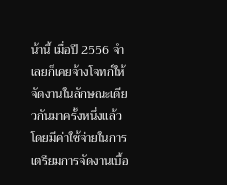น้านี้ เมื่อปี 2556 จำเลยก็เคยจ้างโจทก์ให้จัดงานในลักษณะเดียวกันมาครั้งหนึ่งแล้ว โดยมีค่าใช้จ่ายในการเตรียมการจัดงานเบื้อ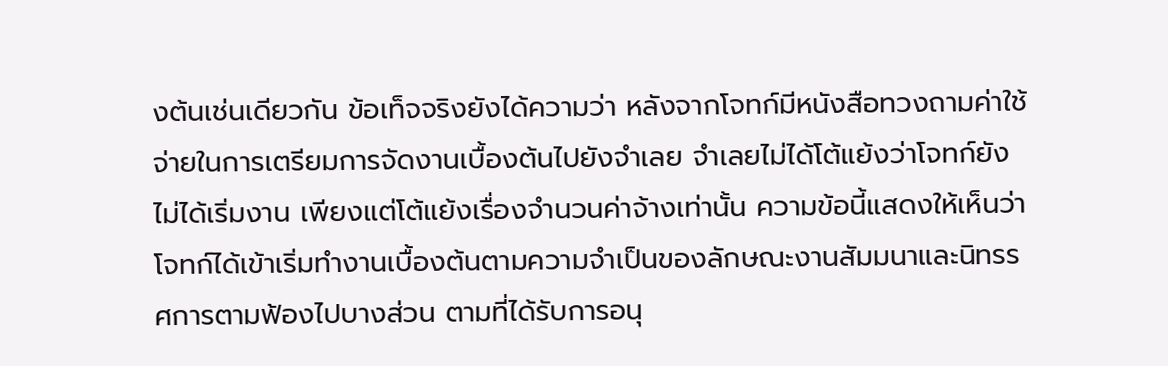งต้นเช่นเดียวกัน ข้อเท็จจริงยังได้ความว่า หลังจากโจทก์มีหนังสือทวงถามค่าใช้จ่ายในการเตรียมการจัดงานเบื้องต้นไปยังจำเลย จำเลยไม่ได้โต้แย้งว่าโจทก์ยังไม่ได้เริ่มงาน เพียงแต่โต้แย้งเรื่องจำนวนค่าจ้างเท่านั้น ความข้อนี้แสดงให้เห็นว่า โจทก์ได้เข้าเริ่มทำงานเบื้องต้นตามความจำเป็นของลักษณะงานสัมมนาและนิทรรศการตามฟ้องไปบางส่วน ตามที่ได้รับการอนุ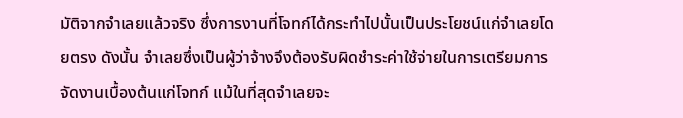มัติจากจำเลยแล้วจริง ซึ่งการงานที่โจทก์ได้กระทำไปนั้นเป็นประโยชน์แก่จำเลยโดยตรง ดังนั้น จำเลยซึ่งเป็นผู้ว่าจ้างจึงต้องรับผิดชำระค่าใช้จ่ายในการเตรียมการจัดงานเบื้องต้นแก่โจทก์ แม้ในที่สุดจำเลยจะ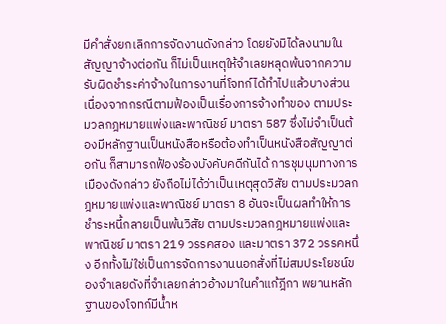มีคำสั่งยกเลิกการจัดงานดังกล่าว โดยยังมิได้ลงนามในสัญญาจ้างต่อกัน ก็ไม่เป็นเหตุให้จำเลยหลุดพ้นจากความรับผิดชำระค่าจ้างในการงานที่โจทก์ได้ทำไปแล้วบางส่วน เนื่องจากกรณีตามฟ้องเป็นเรื่องการจ้างทำของ ตามประมวลกฎหมายแพ่งและพาณิชย์ มาตรา 587 ซึ่งไม่จำเป็นต้องมีหลักฐานเป็นหนังสือหรือต้องทำเป็นหนังสือสัญญาต่อกัน ก็สามารถฟ้องร้องบังคับคดีกันได้ การชุมนุมทางการเมืองดังกล่าว ยังถือไม่ได้ว่าเป็นเหตุสุดวิสัย ตามประมวลกฎหมายแพ่งและพาณิชย์ มาตรา 8 อันจะเป็นผลทำให้การชำระหนี้กลายเป็นพ้นวิสัย ตามประมวลกฎหมายแพ่งและพาณิชย์ มาตรา 219 วรรคสอง และมาตรา 372 วรรคหนึ่ง อีกทั้งไม่ใช่เป็นการจัดการงานนอกสั่งที่ไม่สมประโยชน์ของจำเลยดังที่จำเลยกล่าวอ้างมาในคำแก้ฎีกา พยานหลักฐานของโจทก์มีน้ำห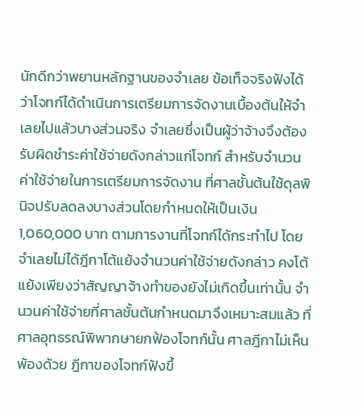นักดีกว่าพยานหลักฐานของจำเลย ข้อเท็จจริงฟังได้ว่าโจทก์ได้ดำเนินการเตรียมการจัดงานเบื้องต้นให้จำเลยไปแล้วบางส่วนจริง จำเลยซึ่งเป็นผู้ว่าจ้างจึงต้องรับผิดชำระค่าใช้จ่ายดังกล่าวแก่โจทก์ สำหรับจำนวนค่าใช้จ่ายในการเตรียมการจัดงาน ที่ศาลชั้นต้นใช้ดุลพินิจปรับลดลงบางส่วนโดยกำหนดให้เป็นเงิน 1,060,000 บาท ตามการงานที่โจทก์ได้กระทำไป โดยจำเลยไม่ได้ฎีกาโต้แย้งจำนวนค่าใช้จ่ายดังกล่าว คงโต้แย้งเพียงว่าสัญญาจ้างทำของยังไม่เกิดขึ้นเท่านั้น จำนวนค่าใช้จ่ายที่ศาลชั้นต้นกำหนดมาจึงเหมาะสมแล้ว ที่ศาลอุทธรณ์พิพากษายกฟ้องโจทก์นั้น ศาลฎีกาไม่เห็นพ้องด้วย ฎีกาของโจทก์ฟังขึ้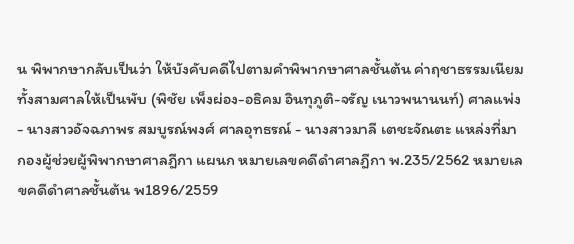น พิพากษากลับเป็นว่า ให้บังคับคดีไปตามคำพิพากษาศาลชั้นต้น ค่าฤชาธรรมเนียมทั้งสามศาลให้เป็นพับ (พิชัย เพ็งผ่อง-อธิคม อินทุภูติ-จรัญ เนาวพนานนท์) ศาลแพ่ง - นางสาวอัจฉภาพร สมบูรณ์พงศ์ ศาลอุทธรณ์ - นางสาวมาลี เตชะจัณตะ แหล่งที่มา กองผู้ช่วยผู้พิพากษาศาลฎีกา แผนก หมายเลขคดีดำศาลฎีกา พ.235/2562 หมายเลขคดีดำศาลชั้นต้น พ1896/2559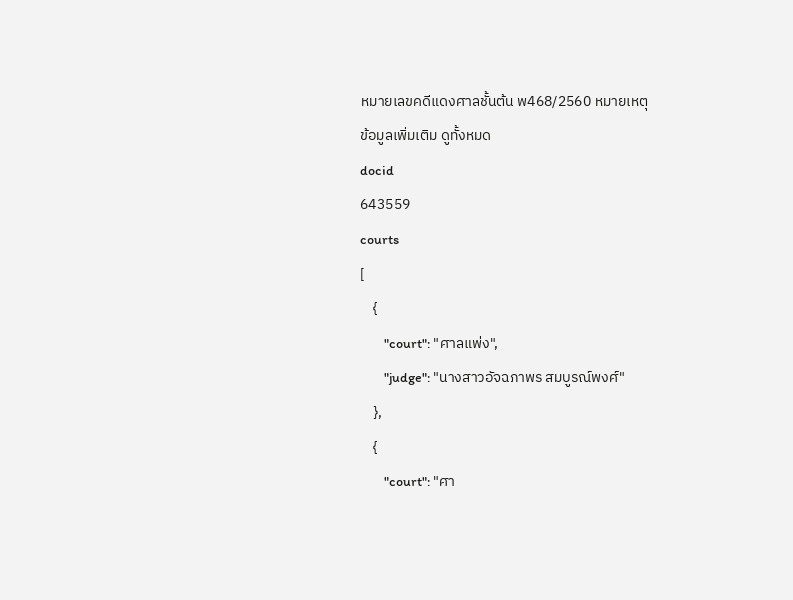หมายเลขคดีแดงศาลชั้นต้น พ468/2560 หมายเหตุ
ข้อมูลเพิ่มเติม ดูทั้งหมด
docid
643559
courts
[
    {
        "court": "ศาลแพ่ง",
        "judge": "นางสาวอัจฉภาพร สมบูรณ์พงศ์"
    },
    {
        "court": "ศา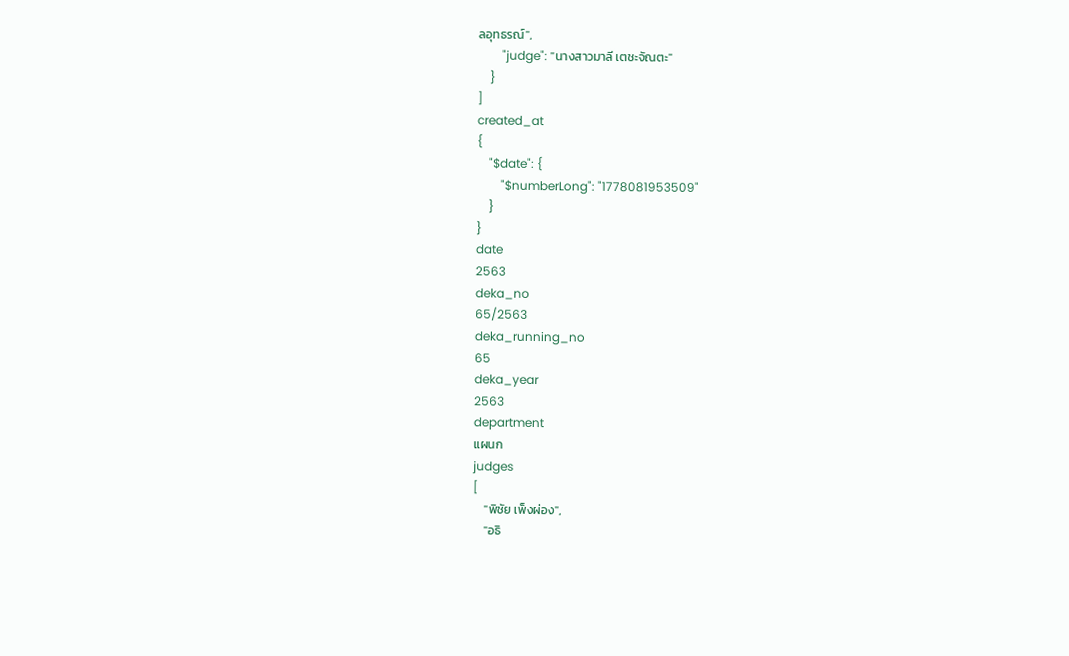ลอุทธรณ์",
        "judge": "นางสาวมาลี เตชะจัณตะ"
    }
]
created_at
{
    "$date": {
        "$numberLong": "1778081953509"
    }
}
date
2563
deka_no
65/2563
deka_running_no
65
deka_year
2563
department
แผนก
judges
[
    "พิชัย เพ็งผ่อง",
    "อธิ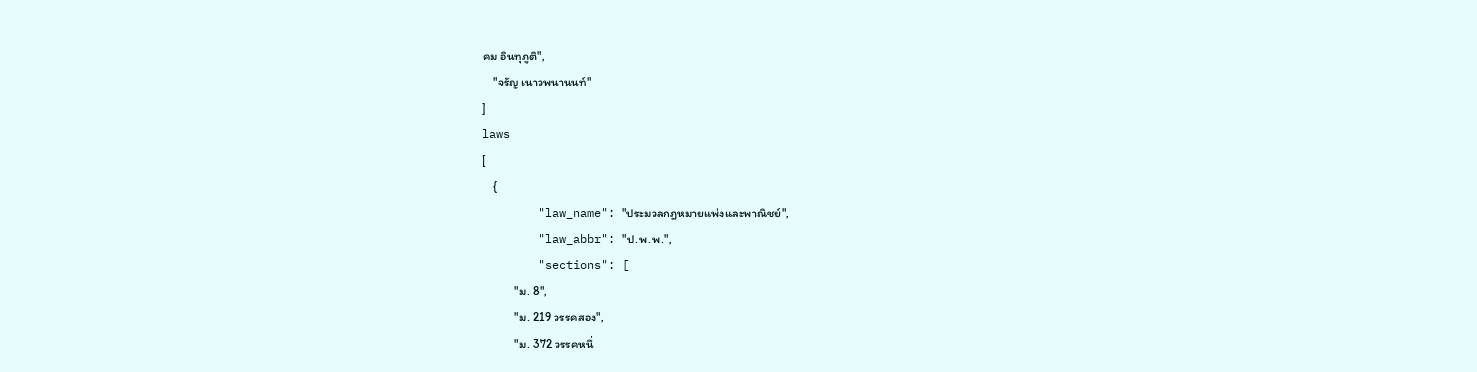คม อินทุภูติ",
    "จรัญ เนาวพนานนท์"
]
laws
[
    {
        "law_name": "ประมวลกฎหมายแพ่งและพาณิชย์",
        "law_abbr": "ป.พ.พ.",
        "sections": [
            "ม. 8",
            "ม. 219 วรรคสอง",
            "ม. 372 วรรคหนึ่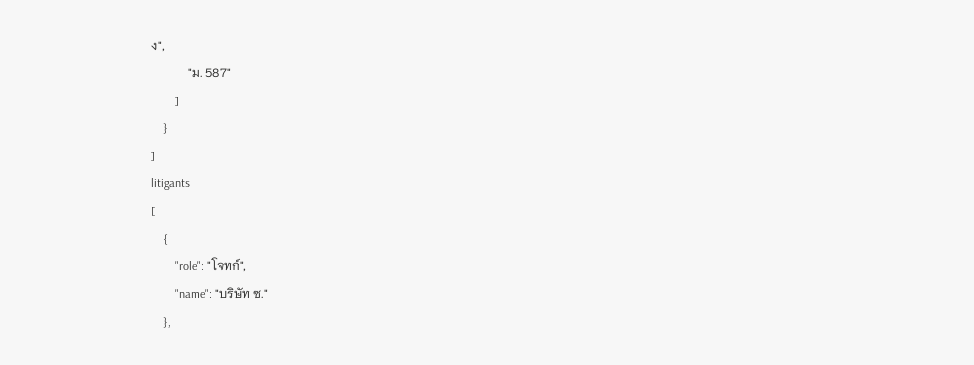ง",
            "ม. 587"
        ]
    }
]
litigants
[
    {
        "role": "โจทก์",
        "name": "บริษัท ซ."
    },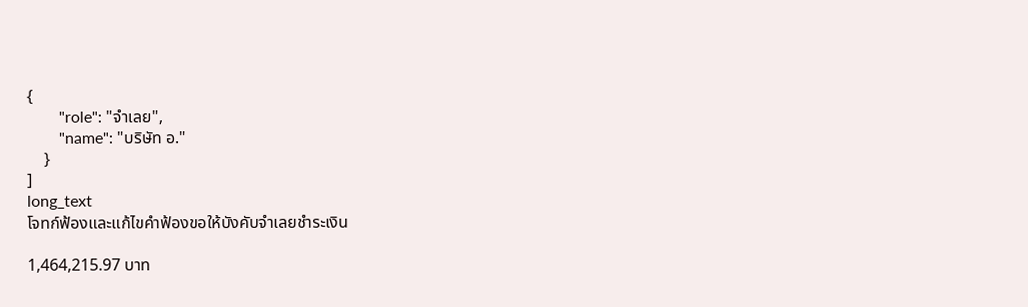{
        "role": "จำเลย",
        "name": "บริษัท อ."
    }
]
long_text
โจทก์ฟ้องและแก้ไขคำฟ้องขอให้บังคับจำเลยชำระเงิน

1,464,215.97 บาท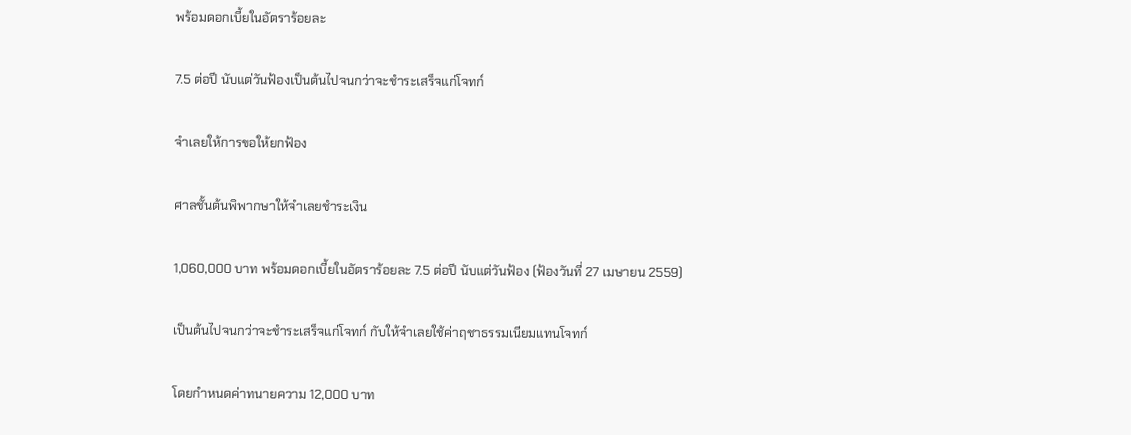พร้อมดอกเบี้ยในอัตราร้อยละ

7.5 ต่อปี นับแต่วันฟ้องเป็นต้นไปจนกว่าจะชำระเสร็จแก่โจทก์

จำเลยให้การขอให้ยกฟ้อง

ศาลชั้นต้นพิพากษาให้จำเลยชำระเงิน

1,060,000 บาท พร้อมดอกเบี้ยในอัตราร้อยละ 7.5 ต่อปี นับแต่วันฟ้อง (ฟ้องวันที่ 27 เมษายน 2559)

เป็นต้นไปจนกว่าจะชำระเสร็จแก่โจทก์ กับให้จำเลยใช้ค่าฤชาธรรมเนียมแทนโจทก์

โดยกำหนดค่าทนายความ 12,000 บาท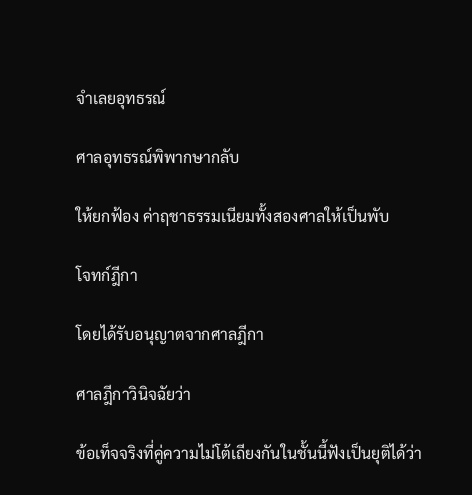จำเลยอุทธรณ์

ศาลอุทธรณ์พิพากษากลับ

ให้ยกฟ้อง ค่าฤชาธรรมเนียมทั้งสองศาลให้เป็นพับ

โจทก์ฎีกา

โดยได้รับอนุญาตจากศาลฎีกา

ศาลฎีกาวินิจฉัยว่า

ข้อเท็จจริงที่คู่ความไม่โต้เถียงกันในชั้นนี้ฟังเป็นยุติได้ว่า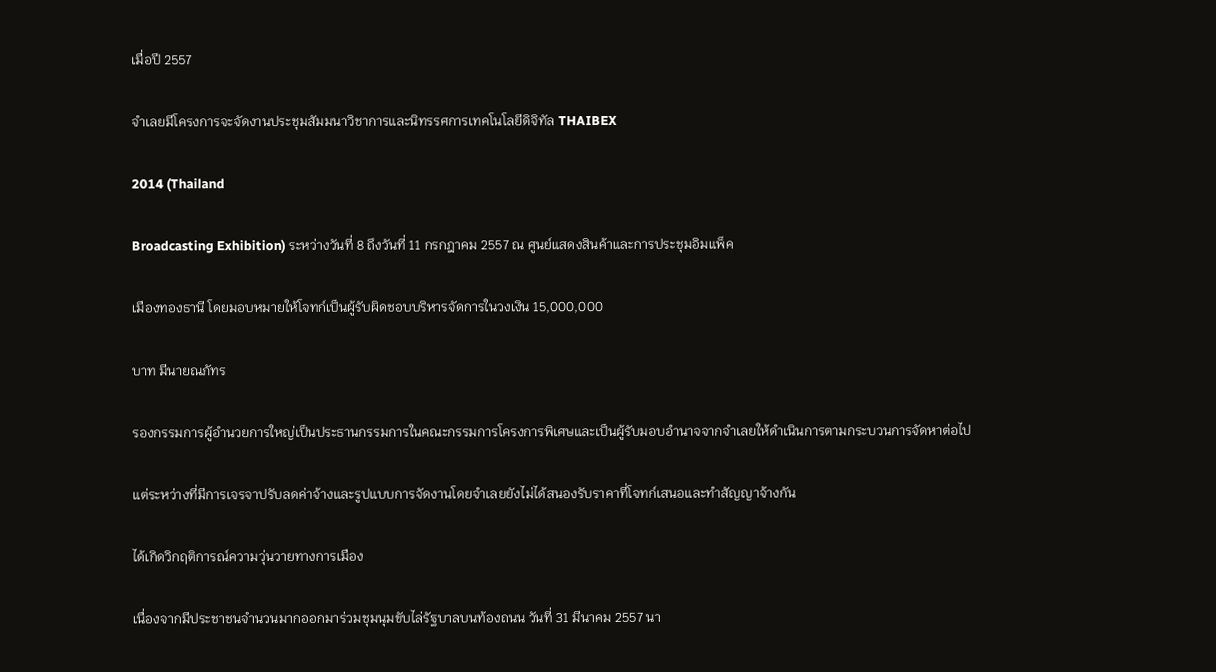เมื่อปี 2557

จำเลยมีโครงการจะจัดงานประชุมสัมมนาวิชาการและนิทรรศการเทคโนโลยีดิจิทัล THAIBEX

2014 (Thailand

Broadcasting Exhibition) ระหว่างวันที่ 8 ถึงวันที่ 11 กรกฎาคม 2557 ณ ศูนย์แสดงสินค้าและการประชุมอิมแพ็ค

เมืองทองธานี โดยมอบหมายให้โจทก์เป็นผู้รับผิดชอบบริหารจัดการในวงเงิน 15,000,000

บาท มีนายณภัทร

รองกรรมการผู้อำนวยการใหญ่เป็นประธานกรรมการในคณะกรรมการโครงการพิเศษและเป็นผู้รับมอบอำนาจจากจำเลยให้ดำเนินการตามกระบวนการจัดหาต่อไป

แต่ระหว่างที่มีการเจรจาปรับลดค่าจ้างและรูปแบบการจัดงานโดยจำเลยยังไม่ได้สนองรับราคาที่โจทก์เสนอและทำสัญญาจ้างกัน

ได้เกิดวิกฤติการณ์ความวุ่นวายทางการเมือง

เนื่องจากมีประชาชนจำนวนมากออกมาร่วมชุมนุมขับไล่รัฐบาลบนท้องถนน วันที่ 31 มีนาคม 2557 นา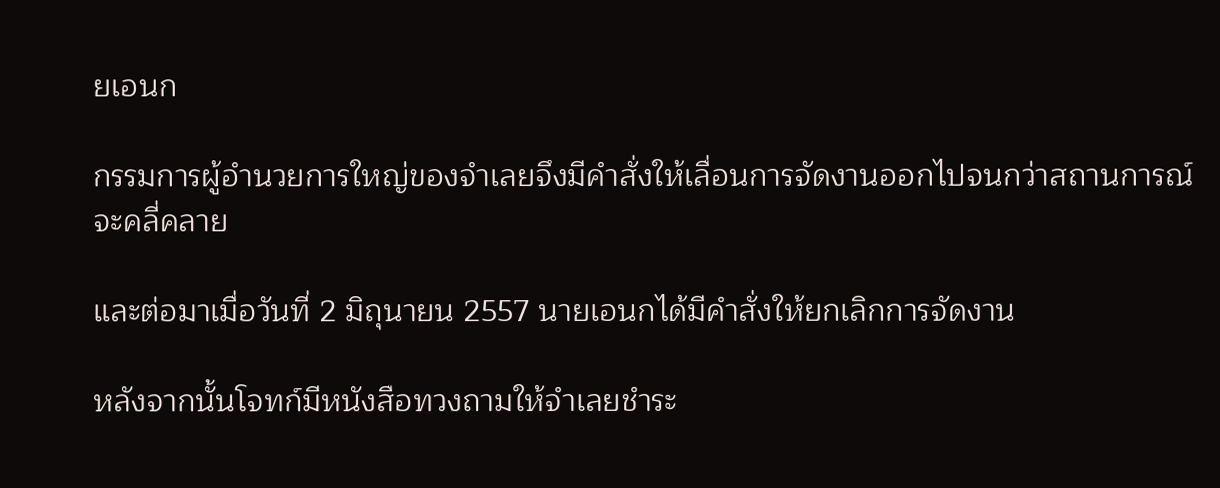ยเอนก

กรรมการผู้อำนวยการใหญ่ของจำเลยจึงมีคำสั่งให้เลื่อนการจัดงานออกไปจนกว่าสถานการณ์จะคลี่คลาย

และต่อมาเมื่อวันที่ 2 มิถุนายน 2557 นายเอนกได้มีคำสั่งให้ยกเลิกการจัดงาน

หลังจากนั้นโจทก์มีหนังสือทวงถามให้จำเลยชำระ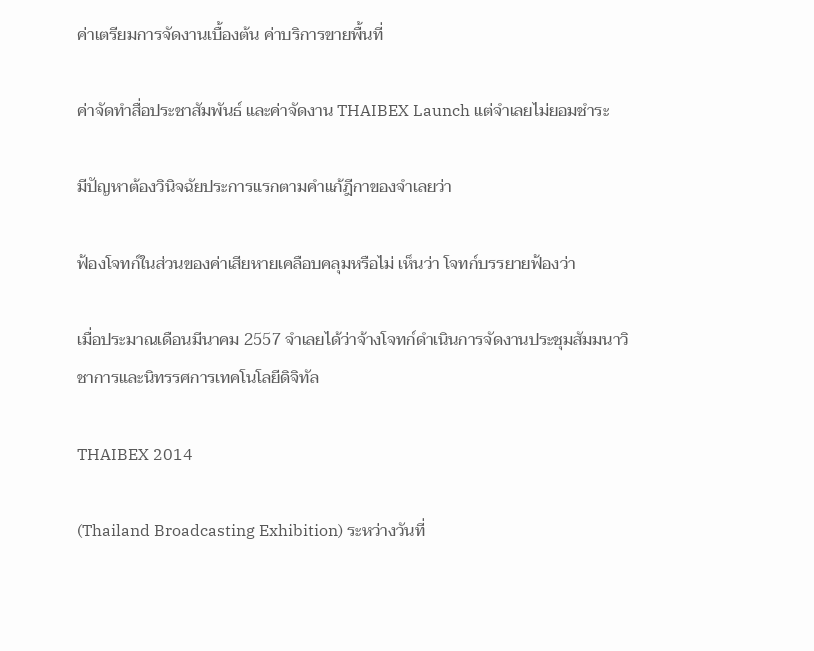ค่าเตรียมการจัดงานเบื้องต้น ค่าบริการขายพื้นที่

ค่าจัดทำสื่อประชาสัมพันธ์ และค่าจัดงาน THAIBEX Launch แต่จำเลยไม่ยอมชำระ

มีปัญหาต้องวินิจฉัยประการแรกตามคำแก้ฎีกาของจำเลยว่า

ฟ้องโจทก์ในส่วนของค่าเสียหายเคลือบคลุมหรือไม่ เห็นว่า โจทก์บรรยายฟ้องว่า

เมื่อประมาณเดือนมีนาคม 2557 จำเลยได้ว่าจ้างโจทก์ดำเนินการจัดงานประชุมสัมมนาวิชาการและนิทรรศการเทคโนโลยีดิจิทัล

THAIBEX 2014

(Thailand Broadcasting Exhibition) ระหว่างวันที่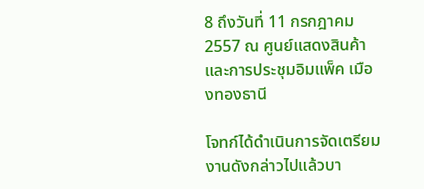8 ถึงวันที่ 11 กรกฎาคม 2557 ณ ศูนย์แสดงสินค้าและการประชุมอิมแพ็ค เมืองทองธานี

โจทก์ได้ดำเนินการจัดเตรียมงานดังกล่าวไปแล้วบา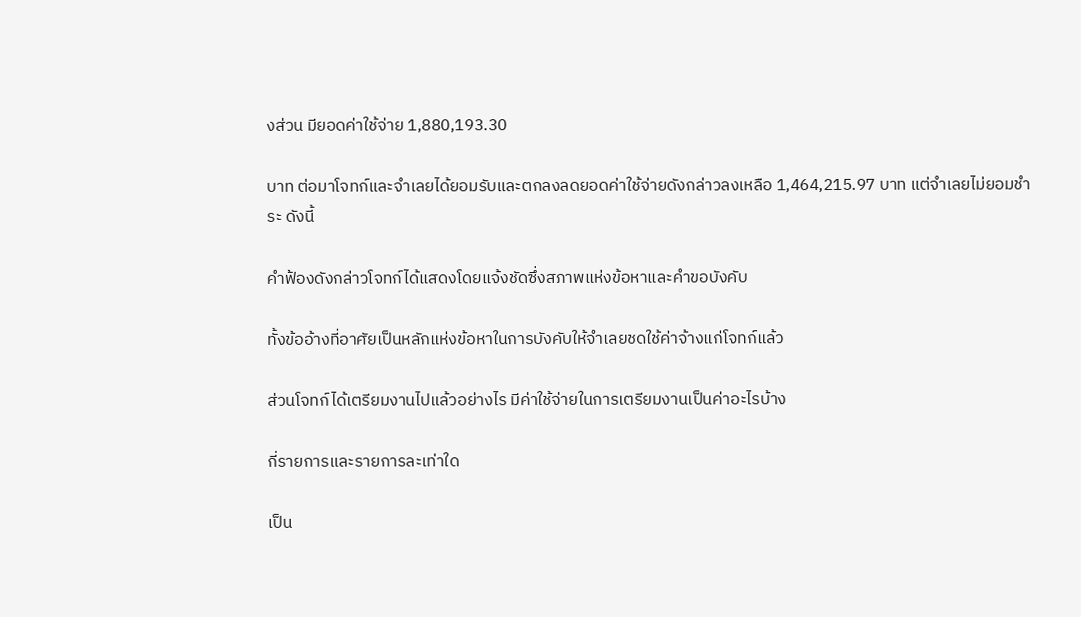งส่วน มียอดค่าใช้จ่าย 1,880,193.30

บาท ต่อมาโจทก์และจำเลยได้ยอมรับและตกลงลดยอดค่าใช้จ่ายดังกล่าวลงเหลือ 1,464,215.97 บาท แต่จำเลยไม่ยอมชำระ ดังนี้

คำฟ้องดังกล่าวโจทก์ได้แสดงโดยแจ้งชัดซึ่งสภาพแห่งข้อหาและคำขอบังคับ

ทั้งข้ออ้างที่อาศัยเป็นหลักแห่งข้อหาในการบังคับให้จำเลยชดใช้ค่าจ้างแก่โจทก์แล้ว

ส่วนโจทก์ได้เตรียมงานไปแล้วอย่างไร มีค่าใช้จ่ายในการเตรียมงานเป็นค่าอะไรบ้าง

กี่รายการและรายการละเท่าใด

เป็น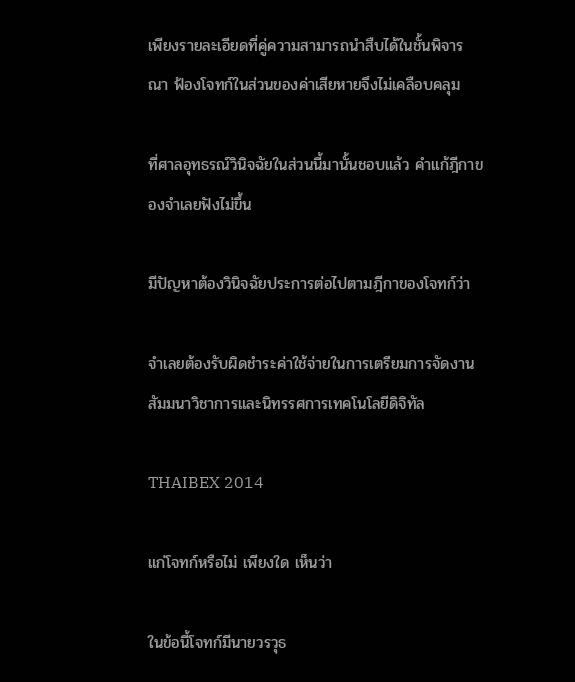เพียงรายละเอียดที่คู่ความสามารถนำสืบได้ในชั้นพิจารณา ฟ้องโจทก์ในส่วนของค่าเสียหายจึงไม่เคลือบคลุม

ที่ศาลอุทธรณ์วินิจฉัยในส่วนนี้มานั้นชอบแล้ว คำแก้ฎีกาของจำเลยฟังไม่ขึ้น

มีปัญหาต้องวินิจฉัยประการต่อไปตามฎีกาของโจทก์ว่า

จำเลยต้องรับผิดชำระค่าใช้จ่ายในการเตรียมการจัดงานสัมมนาวิชาการและนิทรรศการเทคโนโลยีดิจิทัล

THAIBEX 2014

แก่โจทก์หรือไม่ เพียงใด เห็นว่า

ในข้อนี้โจทก์มีนายวรวุธ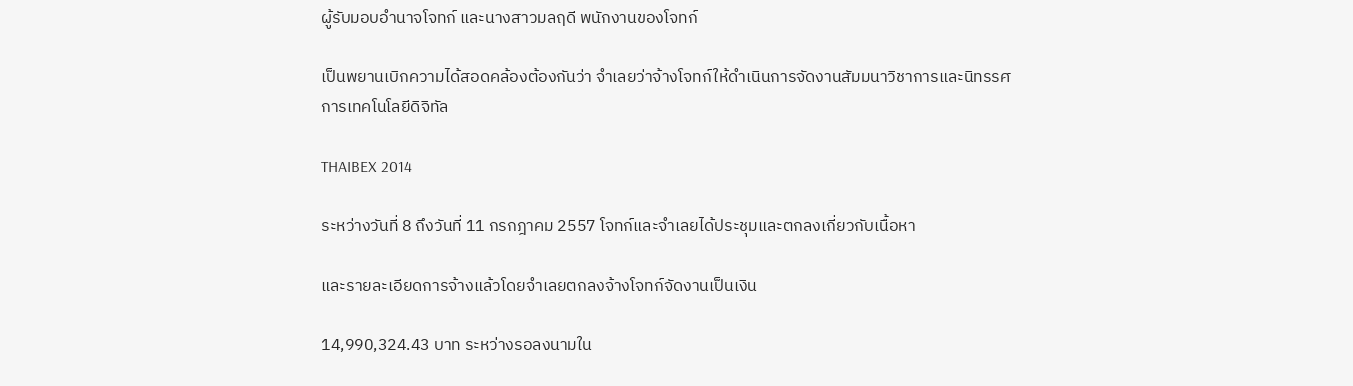ผู้รับมอบอำนาจโจทก์ และนางสาวมลฤดี พนักงานของโจทก์

เป็นพยานเบิกความได้สอดคล้องต้องกันว่า จำเลยว่าจ้างโจทก์ให้ดำเนินการจัดงานสัมมนาวิชาการและนิทรรศการเทคโนโลยีดิจิทัล

THAIBEX 2014

ระหว่างวันที่ 8 ถึงวันที่ 11 กรกฎาคม 2557 โจทก์และจำเลยได้ประชุมและตกลงเกี่ยวกับเนื้อหา

และรายละเอียดการจ้างแล้วโดยจำเลยตกลงจ้างโจทก์จัดงานเป็นเงิน

14,990,324.43 บาท ระหว่างรอลงนามใน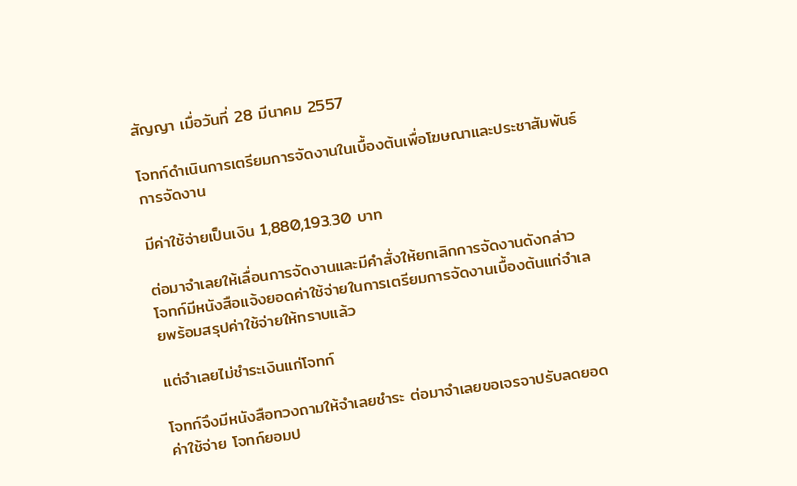สัญญา เมื่อวันที่ 28 มีนาคม 2557

โจทก์ดำเนินการเตรียมการจัดงานในเบื้องต้นเพื่อโฆษณาและประชาสัมพันธ์การจัดงาน

มีค่าใช้จ่ายเป็นเงิน 1,880,193.30 บาท

ต่อมาจำเลยให้เลื่อนการจัดงานและมีคำสั่งให้ยกเลิกการจัดงานดังกล่าว โจทก์มีหนังสือแจ้งยอดค่าใช้จ่ายในการเตรียมการจัดงานเบื้องต้นแก่จำเลยพร้อมสรุปค่าใช้จ่ายให้ทราบแล้ว

แต่จำเลยไม่ชำระเงินแก่โจทก์

โจทก์จึงมีหนังสือทวงถามให้จำเลยชำระ ต่อมาจำเลยขอเจรจาปรับลดยอดค่าใช้จ่าย โจทก์ยอมป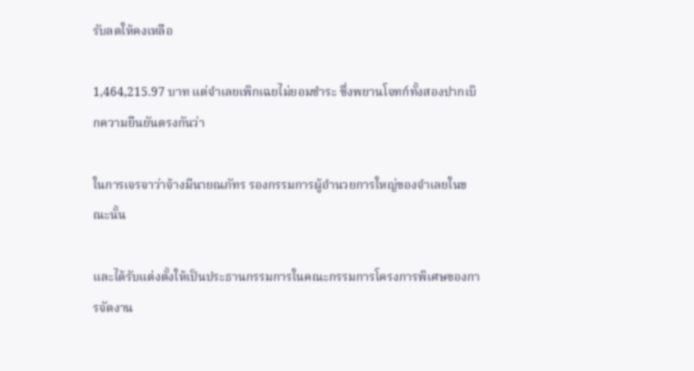รับลดให้คงเหลือ

1,464,215.97 บาท แต่จำเลยเพิกเฉยไม่ยอมชำระ ซึ่งพยานโจทก์ทั้งสองปากเบิกความยืนยันตรงกันว่า

ในการเจรจาว่าจ้างมีนายณภัทร รองกรรมการผู้อำนวยการใหญ่ของจำเลยในขณะนั้น

และได้รับแต่งตั้งให้เป็นประธานกรรมการในคณะกรรมการโครงการพิเศษของการจัดงาน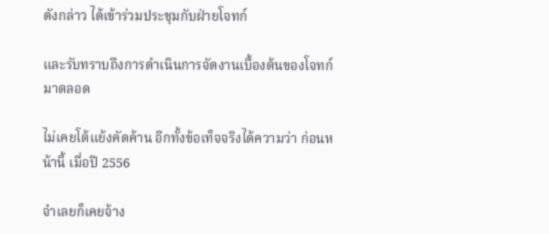ดังกล่าว ได้เข้าร่วมประชุมกับฝ่ายโจทก์

และรับทราบถึงการดำเนินการจัดงานเบื้องต้นของโจทก์มาตลอด

ไม่เคยโต้แย้งคัดค้าน อีกทั้งข้อเท็จจริงได้ความว่า ก่อนหน้านี้ เมื่อปี 2556

จำเลยก็เคยจ้าง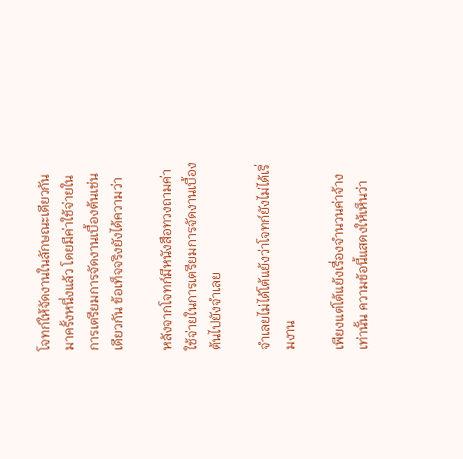โจทก์ให้จัดงานในลักษณะเดียวกันมาครั้งหนึ่งแล้ว โดยมีค่าใช้จ่ายในการเตรียมการจัดงานเบื้องต้นเช่นเดียวกัน ข้อเท็จจริงยังได้ความว่า

หลังจากโจทก์มีหนังสือทวงถามค่าใช้จ่ายในการเตรียมการจัดงานเบื้องต้นไปยังจำเลย

จำเลยไม่ได้โต้แย้งว่าโจทก์ยังไม่ได้เริ่มงาน

เพียงแต่โต้แย้งเรื่องจำนวนค่าจ้างเท่านั้น ความข้อนี้แสดงให้เห็นว่า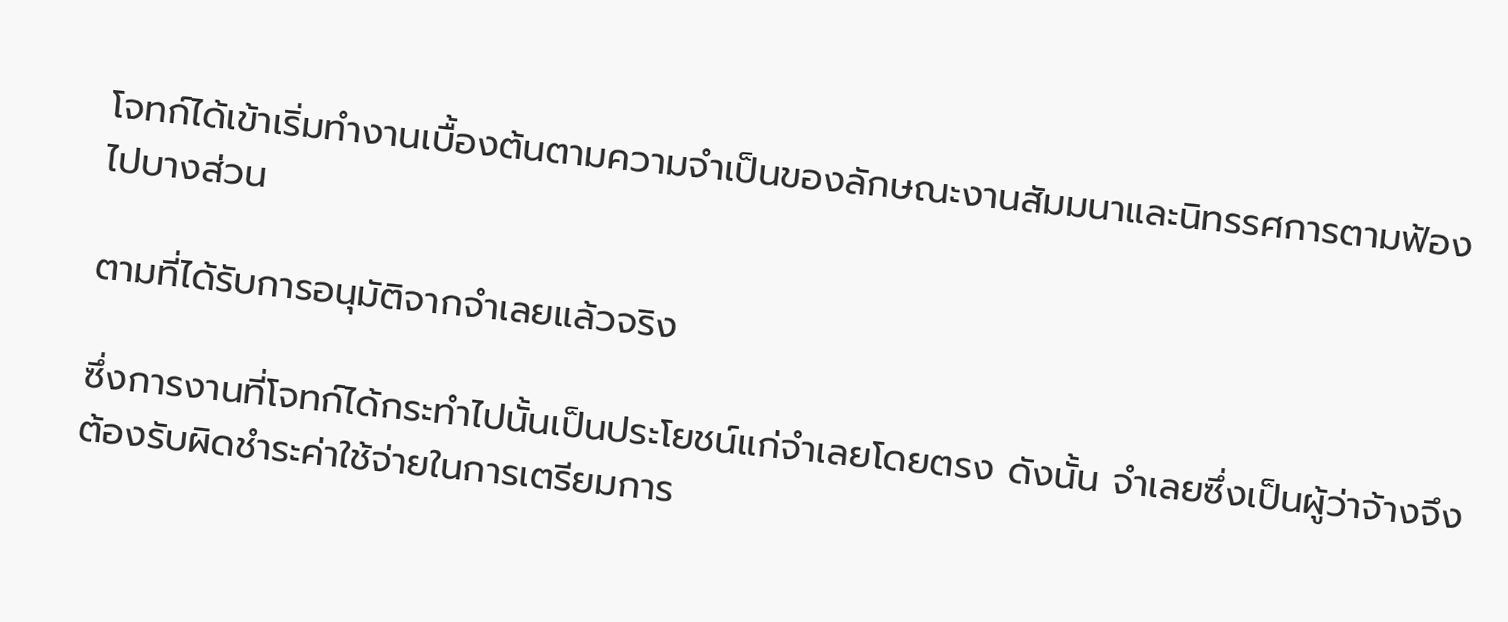โจทก์ได้เข้าเริ่มทำงานเบื้องต้นตามความจำเป็นของลักษณะงานสัมมนาและนิทรรศการตามฟ้องไปบางส่วน

ตามที่ได้รับการอนุมัติจากจำเลยแล้วจริง

ซึ่งการงานที่โจทก์ได้กระทำไปนั้นเป็นประโยชน์แก่จำเลยโดยตรง ดังนั้น จำเลยซึ่งเป็นผู้ว่าจ้างจึงต้องรับผิดชำระค่าใช้จ่ายในการเตรียมการ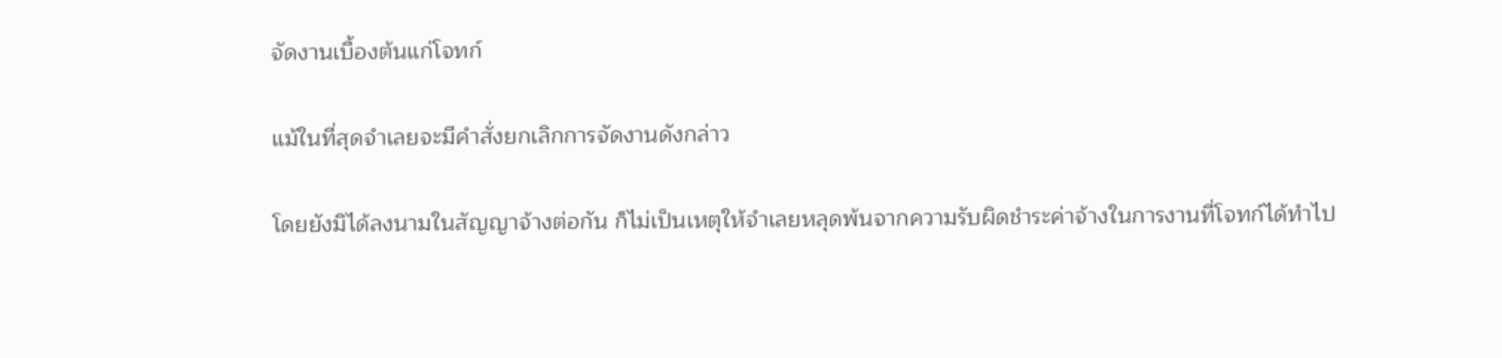จัดงานเบื้องต้นแก่โจทก์

แม้ในที่สุดจำเลยจะมีคำสั่งยกเลิกการจัดงานดังกล่าว

โดยยังมิได้ลงนามในสัญญาจ้างต่อกัน ก็ไม่เป็นเหตุให้จำเลยหลุดพ้นจากความรับผิดชำระค่าจ้างในการงานที่โจทก์ได้ทำไป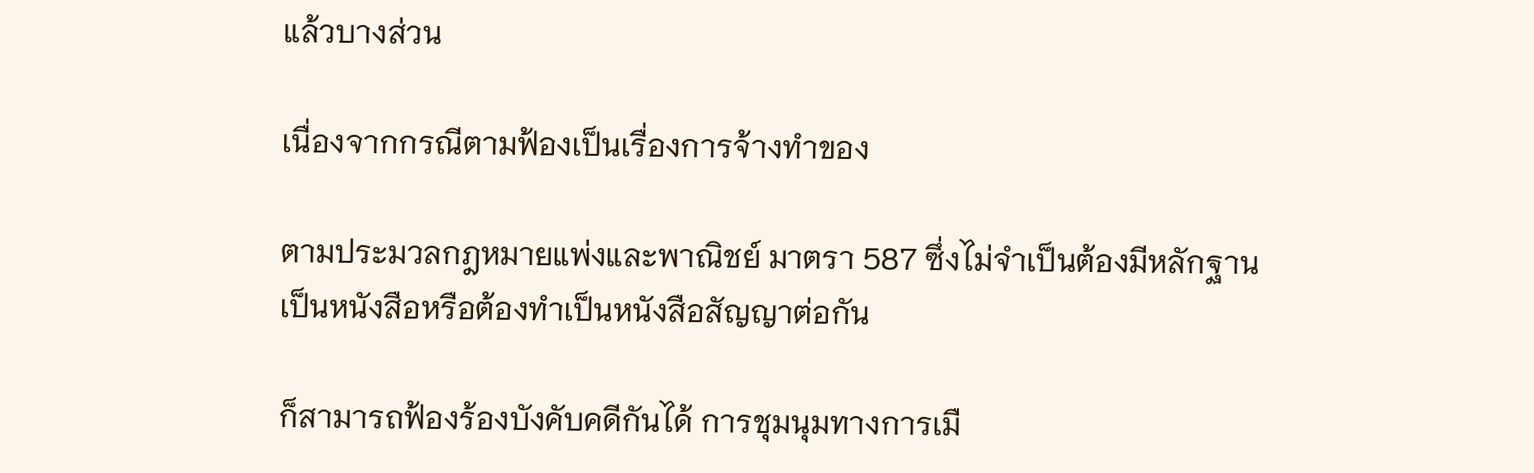แล้วบางส่วน

เนื่องจากกรณีตามฟ้องเป็นเรื่องการจ้างทำของ

ตามประมวลกฎหมายแพ่งและพาณิชย์ มาตรา 587 ซึ่งไม่จำเป็นต้องมีหลักฐานเป็นหนังสือหรือต้องทำเป็นหนังสือสัญญาต่อกัน

ก็สามารถฟ้องร้องบังคับคดีกันได้ การชุมนุมทางการเมื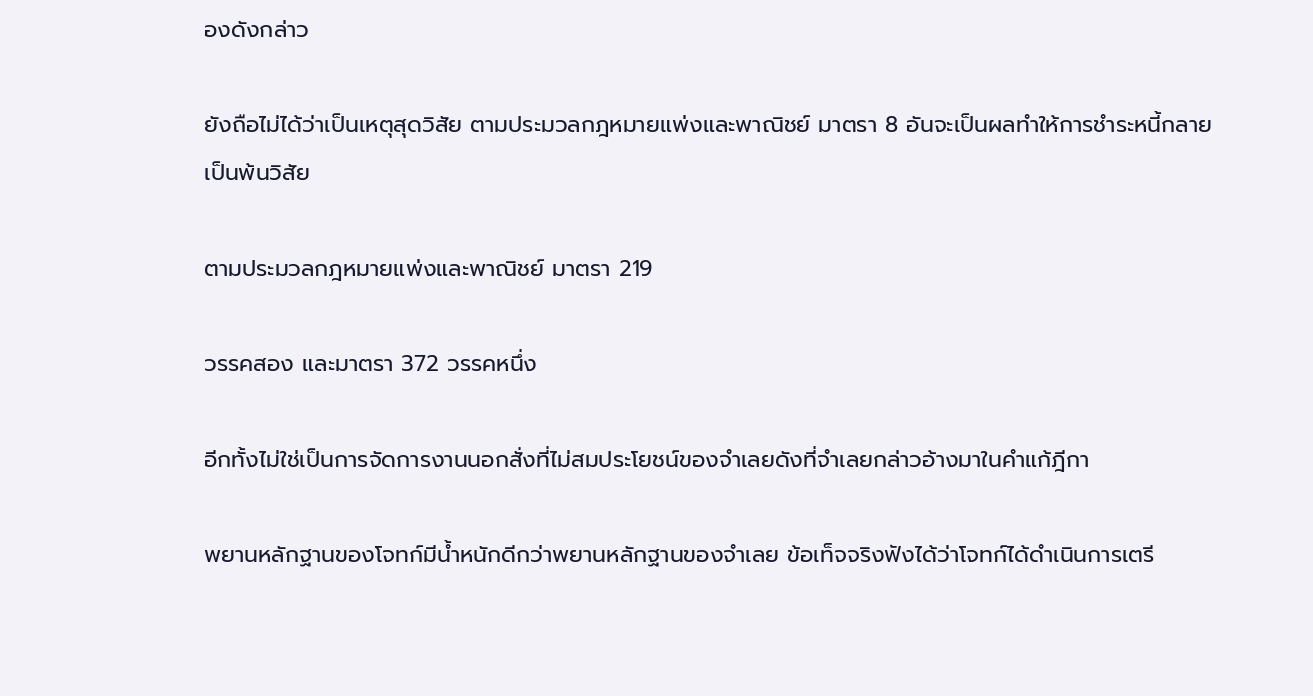องดังกล่าว

ยังถือไม่ได้ว่าเป็นเหตุสุดวิสัย ตามประมวลกฎหมายแพ่งและพาณิชย์ มาตรา 8 อันจะเป็นผลทำให้การชำระหนี้กลายเป็นพ้นวิสัย

ตามประมวลกฎหมายแพ่งและพาณิชย์ มาตรา 219

วรรคสอง และมาตรา 372 วรรคหนึ่ง

อีกทั้งไม่ใช่เป็นการจัดการงานนอกสั่งที่ไม่สมประโยชน์ของจำเลยดังที่จำเลยกล่าวอ้างมาในคำแก้ฎีกา

พยานหลักฐานของโจทก์มีน้ำหนักดีกว่าพยานหลักฐานของจำเลย ข้อเท็จจริงฟังได้ว่าโจทก์ได้ดำเนินการเตรี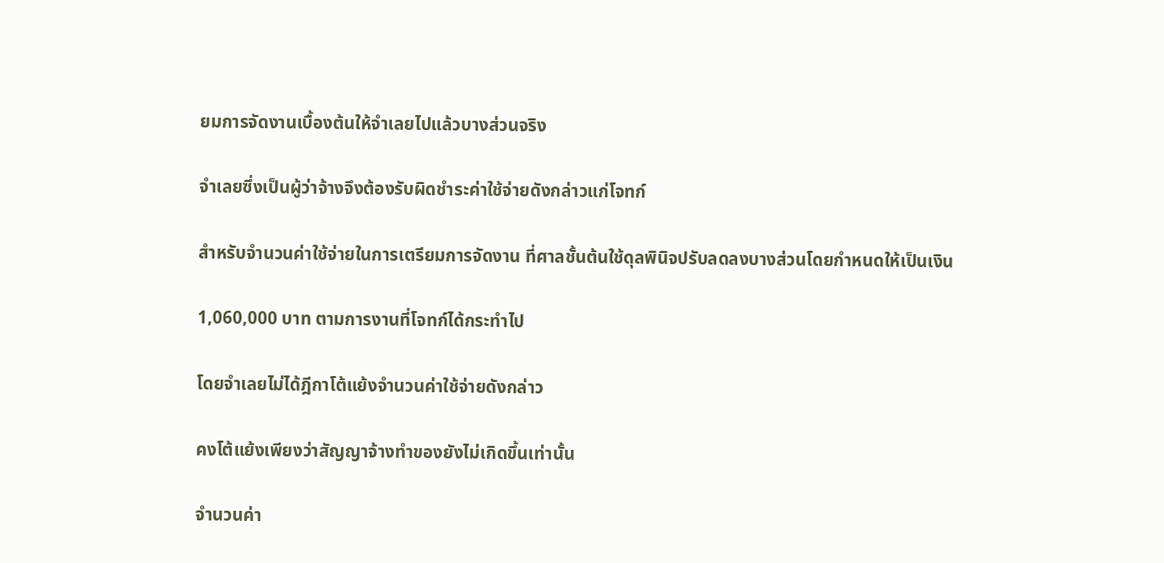ยมการจัดงานเบื้องต้นให้จำเลยไปแล้วบางส่วนจริง

จำเลยซึ่งเป็นผู้ว่าจ้างจึงต้องรับผิดชำระค่าใช้จ่ายดังกล่าวแก่โจทก์

สำหรับจำนวนค่าใช้จ่ายในการเตรียมการจัดงาน ที่ศาลชั้นต้นใช้ดุลพินิจปรับลดลงบางส่วนโดยกำหนดให้เป็นเงิน

1,060,000 บาท ตามการงานที่โจทก์ได้กระทำไป

โดยจำเลยไม่ได้ฎีกาโต้แย้งจำนวนค่าใช้จ่ายดังกล่าว

คงโต้แย้งเพียงว่าสัญญาจ้างทำของยังไม่เกิดขึ้นเท่านั้น

จำนวนค่า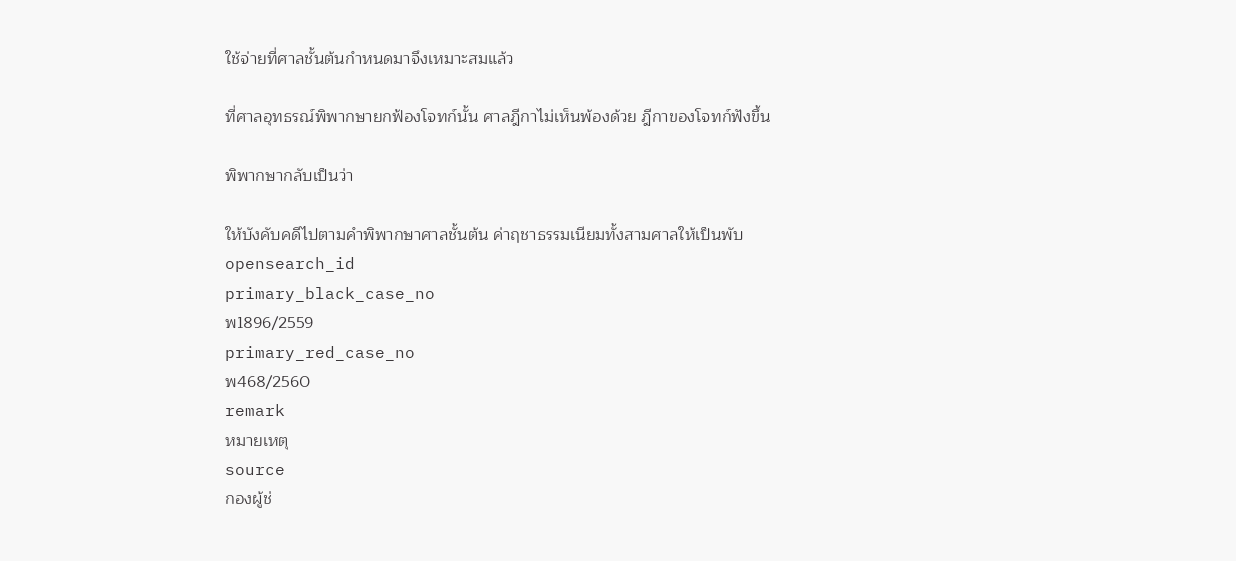ใช้จ่ายที่ศาลชั้นต้นกำหนดมาจึงเหมาะสมแล้ว

ที่ศาลอุทธรณ์พิพากษายกฟ้องโจทก์นั้น ศาลฎีกาไม่เห็นพ้องด้วย ฎีกาของโจทก์ฟังขึ้น

พิพากษากลับเป็นว่า

ให้บังคับคดีไปตามคำพิพากษาศาลชั้นต้น ค่าฤชาธรรมเนียมทั้งสามศาลให้เป็นพับ
opensearch_id
primary_black_case_no
พ1896/2559
primary_red_case_no
พ468/2560
remark
หมายเหตุ
source
กองผู้ช่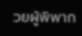วยผู้พิพาก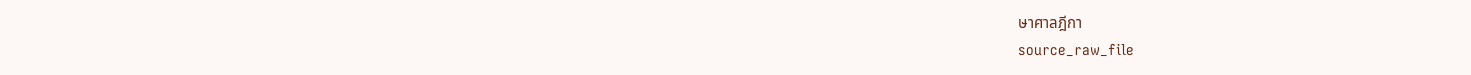ษาศาลฎีกา
source_raw_file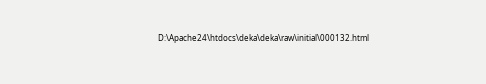D:\Apache24\htdocs\deka\deka\raw\initial\000132.html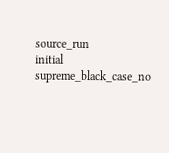source_run
initial
supreme_black_case_no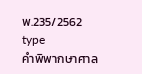พ.235/2562
type
คำพิพากษาศาล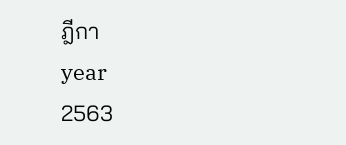ฎีกา
year
2563